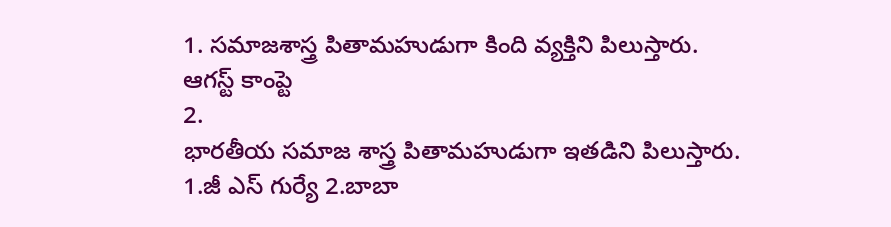1. సమాజశాస్త్ర పితామహుడుగా కింది వ్యక్తిని పిలుస్తారు.
ఆగస్ట్ కాంప్టె
2.
భారతీయ సమాజ శాస్త్ర పితామహుడుగా ఇతడిని పిలుస్తారు.
1.జీ ఎస్ గుర్యే 2.బాబా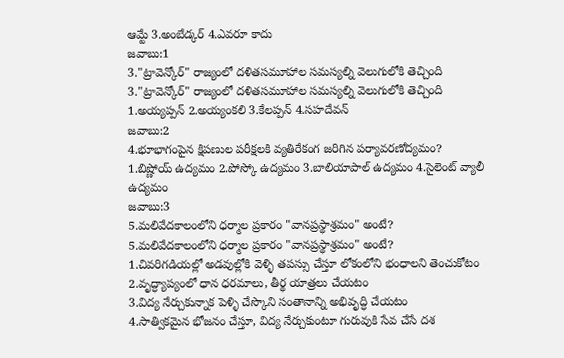ఆమ్టే 3.అంబేడ్కర్ 4.ఎవరూ కాదు
జవాబు:1
3."ట్రావెన్కోర్" రాజ్యంలో దళితసమూహాల సమస్యల్ని వెలుగులోకి తెచ్చింది
3."ట్రావెన్కోర్" రాజ్యంలో దళితసమూహాల సమస్యల్ని వెలుగులోకి తెచ్చింది
1.అయ్యప్పన్ 2.అయ్యంకలి 3.కేలప్పన్ 4.సహదేవన్
జవాబు:2
4.భూభాగంపైన క్షిపణుల పరీక్షలకి వ్యతిరేకంగ జరిగిన పర్యావరణోద్యమం?
1.బిష్ణోయ్ ఉద్యమం 2.పోస్కో ఉద్యమం 3.బాలియాపాల్ ఉద్యమం 4.సైలెంట్ వ్యాలీ ఉద్యమం
జవాబు:3
5.మలివేదకాలంలోని ధర్మాల ప్రకారం "వానప్రస్థాశ్రమం" అంటే?
5.మలివేదకాలంలోని ధర్మాల ప్రకారం "వానప్రస్థాశ్రమం" అంటే?
1.చివరిగడియల్లో అడవుల్లోకి వెళ్ళి తపస్సు చేస్తూ లోకంలోని భంధాలని తెంచుకోటం
2.వృద్ధ్యాప్యంలో ధాన ధరమాలు, తీర్థ యాత్రలు చేయటం
3.విద్య నేర్చుకున్నాక పెళ్ళి చేస్కొని సంతానాన్ని అభివృద్ధి చేయటం
4.సాత్వికమైన భోజనం చేస్తూ, విద్య నేర్చుకుంటూ గురువుకి సేవ చేసే దశ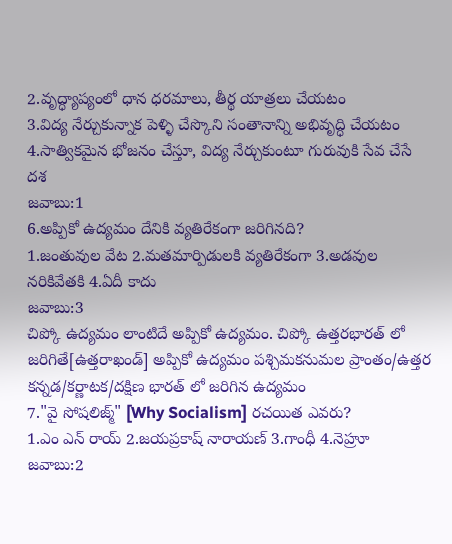2.వృద్ధ్యాప్యంలో ధాన ధరమాలు, తీర్థ యాత్రలు చేయటం
3.విద్య నేర్చుకున్నాక పెళ్ళి చేస్కొని సంతానాన్ని అభివృద్ధి చేయటం
4.సాత్వికమైన భోజనం చేస్తూ, విద్య నేర్చుకుంటూ గురువుకి సేవ చేసే దశ
జవాబు:1
6.అప్పికో ఉద్యమం దేనికి వ్యతిరేకంగా జరిగినది?
1.జంతువుల వేట 2.మతమార్పిడులకి వ్యతిరేకంగా 3.అడవుల నరికివేతకి 4.ఏదీ కాదు
జవాబు:3
చిప్కో ఉద్యమం లాంటిదే అప్పికో ఉద్యమం. చిప్కో ఉత్తరభారత్ లో జరిగితే[ఉత్తరాఖండ్] అప్పికో ఉద్యమం పశ్చిమకనుమల ప్రాంతం/ఉత్తర కన్నడ/కర్ణాటక/దక్షిణ భారత్ లో జరిగిన ఉద్యమం
7."వై సోషలిజ్మ్" [Why Socialism] రచయిత ఎవరు?
1.ఎం ఎన్ రాయ్ 2.జయప్రకాష్ నారాయణ్ 3.గాంధీ 4.నెహ్రూ
జవాబు:2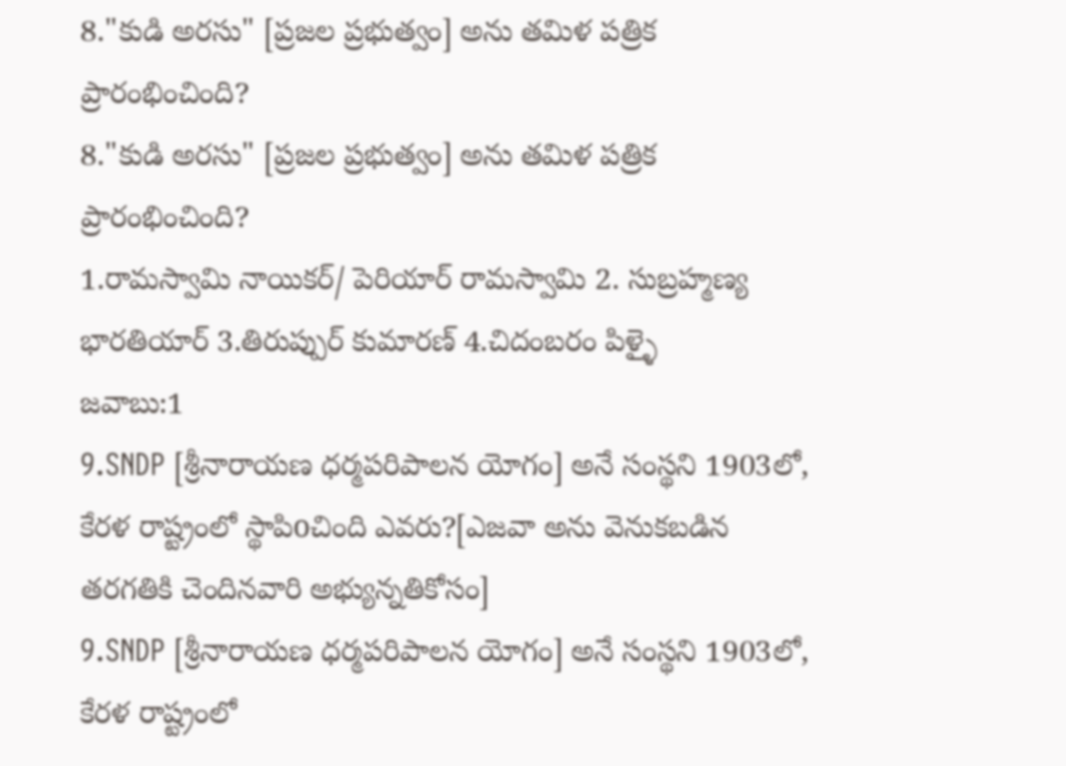8."కుడి అరసు" [ప్రజల ప్రభుత్వం] అను తమిళ పత్రిక ప్రారంభించింది?
8."కుడి అరసు" [ప్రజల ప్రభుత్వం] అను తమిళ పత్రిక ప్రారంభించింది?
1.రామస్వామి నాయికర్/ పెరియార్ రామస్వామి 2. సుబ్రహ్మణ్య భారతియార్ 3.తిరుప్పుర్ కుమారణ్ 4.చిదంబరం పిళ్ళై
జవాబు:1
9.SNDP [శ్రీనారాయణ ధర్మపరిపాలన యోగం] అనే సంస్థని 1903లో, కేరళ రాష్ట్రంలో స్థాపిoచింది ఎవరు?[ఎజవా అను వెనుకబడిన తరగతికి చెందినవారి అభ్యున్నతికోసం]
9.SNDP [శ్రీనారాయణ ధర్మపరిపాలన యోగం] అనే సంస్థని 1903లో, కేరళ రాష్ట్రంలో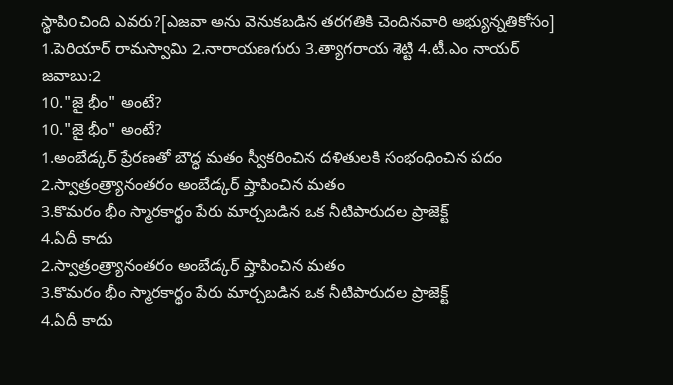స్థాపిoచింది ఎవరు?[ఎజవా అను వెనుకబడిన తరగతికి చెందినవారి అభ్యున్నతికోసం]
1.పెరియార్ రామస్వామి 2.నారాయణగురు 3.త్యాగరాయ శెట్టి 4.టీ.ఎం నాయర్
జవాబు:2
10."జై భీం" అంటే?
10."జై భీం" అంటే?
1.అంబేడ్కర్ ప్రేరణతో బౌద్ధ మతం స్వీకరించిన దళితులకి సంభంధించిన పదం
2.స్వాత్రంత్ర్యానంతరం అంబేడ్కర్ ష్తాపించిన మతం
3.కొమరం భీం స్మారకార్థం పేరు మార్చబడిన ఒక నీటిపారుదల ప్రాజెక్ట్
4.ఏదీ కాదు
2.స్వాత్రంత్ర్యానంతరం అంబేడ్కర్ ష్తాపించిన మతం
3.కొమరం భీం స్మారకార్థం పేరు మార్చబడిన ఒక నీటిపారుదల ప్రాజెక్ట్
4.ఏదీ కాదు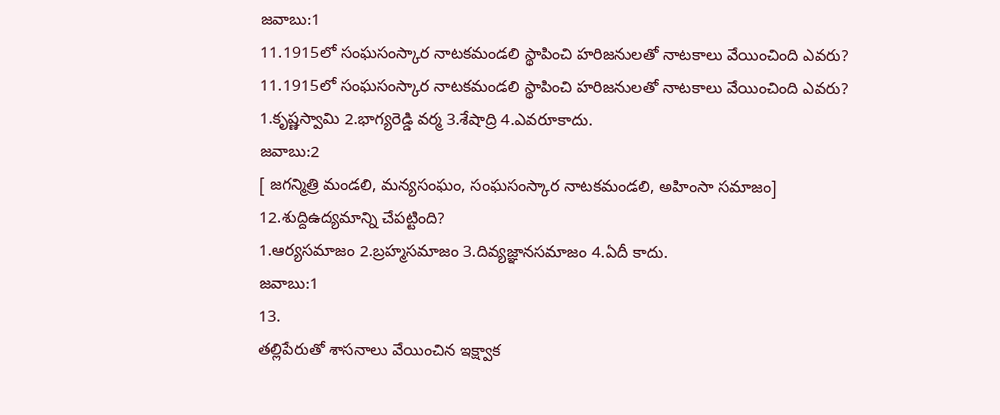జవాబు:1
11.1915లో సంఘసంస్కార నాటకమండలి స్థాపించి హరిజనులతో నాటకాలు వేయించింది ఎవరు?
11.1915లో సంఘసంస్కార నాటకమండలి స్థాపించి హరిజనులతో నాటకాలు వేయించింది ఎవరు?
1.కృష్ణస్వామి 2.భాగ్యరెడ్డి వర్మ 3.శేషాద్రి 4.ఎవరూకాదు.
జవాబు:2
[ జగన్మిత్రి మండలి, మన్యసంఘం, సంఘసంస్కార నాటకమండలి, అహింసా సమాజం]
12.శుద్దిఉద్యమాన్ని చేపట్టింది?
1.ఆర్యసమాజం 2.బ్రహ్మసమాజం 3.దివ్యజ్ఞానసమాజం 4.ఏదీ కాదు.
జవాబు:1
13.
తల్లిపేరుతో శాసనాలు వేయించిన ఇక్ష్వాక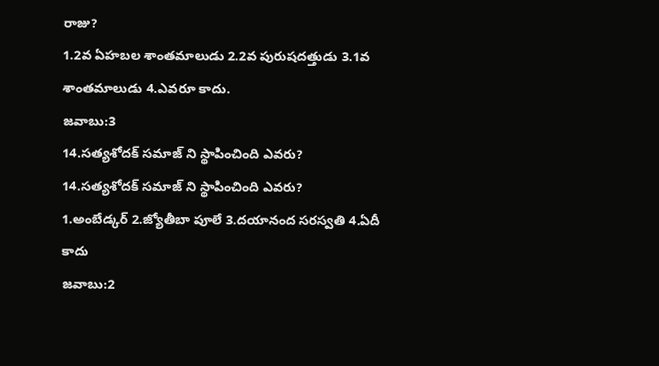రాజు?
1.2వ ఏహబల శాంతమాలుడు 2.2వ పురుషదత్తుడు 3.1వ శాంతమాలుడు 4.ఎవరూ కాదు.
జవాబు:3
14.సత్యశోదక్ సమాజ్ ని స్థాపించింది ఎవరు?
14.సత్యశోదక్ సమాజ్ ని స్థాపించింది ఎవరు?
1.అంబేడ్కర్ 2.జ్యోతీబా పూలే 3.దయానంద సరస్వతి 4.ఏదీ కాదు
జవాబు:2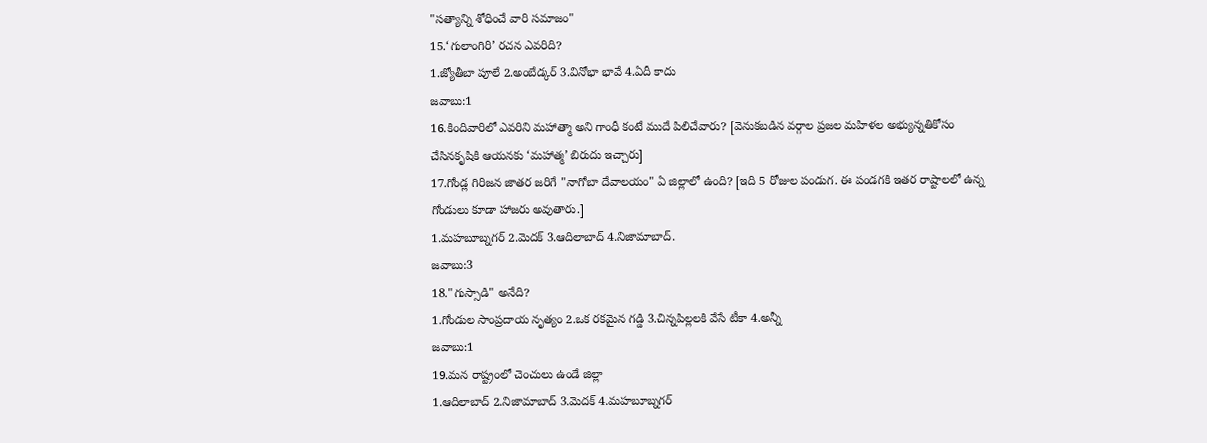"సత్యాన్ని శోధించే వారి సమాజం"
15.‘గులాంగిరి’ రచన ఎవరిది?
1.జ్యోతీబా పూలే 2.అంబేడ్కర్ 3.వినోభా భావే 4.ఏదీ కాదు
జవాబు:1
16.కిందివారిలో ఎవరిని మహాత్మా అని గాంధీ కంటే ముదే పిలిచేవారు? [వెనుకబడిన వర్గాల ప్రజల మహిళల అభ్యున్నతికోసం చేసినకృషికి ఆయనకు ‘మహాత్మ’ బిరుదు ఇచ్చారు]
17.గోండ్ల గిరిజన జాతర జరిగే "నాగోబా దేవాలయం" ఏ జిల్లాలో ఉంది? [ఇది 5 రోజుల పండుగ. ఈ పండగకి ఇతర రాష్టాలలో ఉన్న గోండులు కూడా హాజరు అవుతారు.]
1.మహబూబ్నగర్ 2.మెదక్ 3.ఆదిలాబాద్ 4.నిజామాబాద్.
జవాబు:3
18."గుస్సాడి" అనేది?
1.గోండుల సాంప్రదాయ నృత్యం 2.ఒక రకమైన గడ్డి 3.చిన్నపిల్లలకి వేసే టీకా 4.అన్నీ
జవాబు:1
19.మన రాష్ట్రంలో చెంచులు ఉండే జిల్లా
1.ఆదిలాబాద్ 2.నిజామాబాద్ 3.మెదక్ 4.మహబూబ్నగర్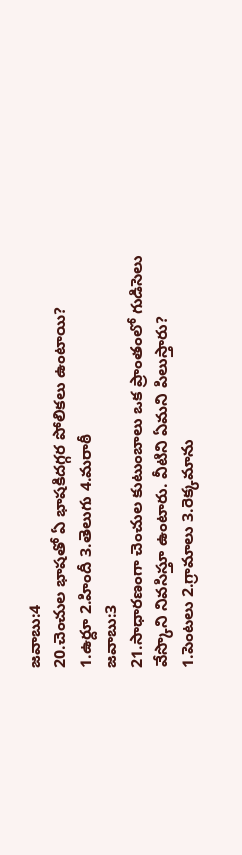జవాబు:4
20.చెంచుల భాషతో ఏ భాషకిదగ్గర పోలికలు ఉంటాయి?
1.ఉర్దూ 2.హిందీ 3.తెలుగు 4.మరాఠీ
జవాబు:3
21.సాధారణంగా చెంచుల కుటుంబాలు ఒక ప్రాంతంలో గుడిసెలు వేస్కొని నివసిస్తూ ఉంటారు. వీటిని ఏమని పిలుస్తారు?
1.పెంటలు 2.గ్రామాలు 3.రెక్కమాను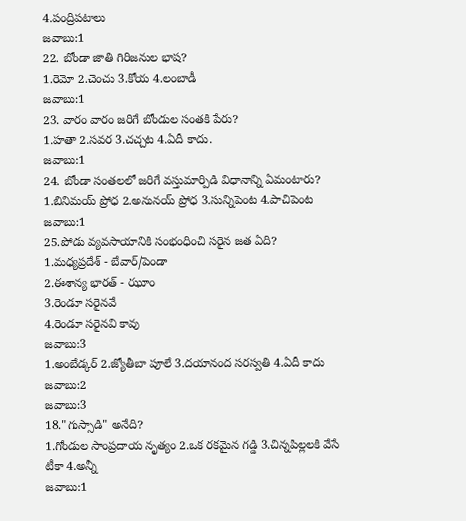4.పంద్రిపటాలు
జవాబు:1
22. బోండా జాతి గిరిజనుల భాష?
1.రెమో 2.చెంచు 3.కోయ 4.లంబాడీ
జవాబు:1
23. వారం వారం జరిగే బోండుల సంతకి పేరు?
1.హతా 2.సవర 3.చచ్చట 4.ఏదీ కాదు.
జవాబు:1
24. బోండా సంతలలో జరిగే వస్తుమార్పిడి విధానాన్ని ఏమంటారు?
1.బినిమయ్ ప్రోధ 2.అనునయ్ ప్రోధ 3.సున్నిపెంట 4.పాచిపెంట
జవాబు:1
25.పోడు వ్యవసాయానికి సంభంధించి సరైన జత ఏది?
1.మధ్యప్రదేశ్ - బేవార్/పెండా
2.ఈశాన్య భారత్ - ఝూం
3.రెండూ సరైనవే
4.రెండూ సరైనవి కావు
జవాబు:3
1.అంబేడ్కర్ 2.జ్యోతీబా పూలే 3.దయానంద సరస్వతి 4.ఏదీ కాదు
జవాబు:2
జవాబు:3
18."గుస్సాడి" అనేది?
1.గోండుల సాంప్రదాయ నృత్యం 2.ఒక రకమైన గడ్డి 3.చిన్నపిల్లలకి వేసే టీకా 4.అన్నీ
జవాబు:1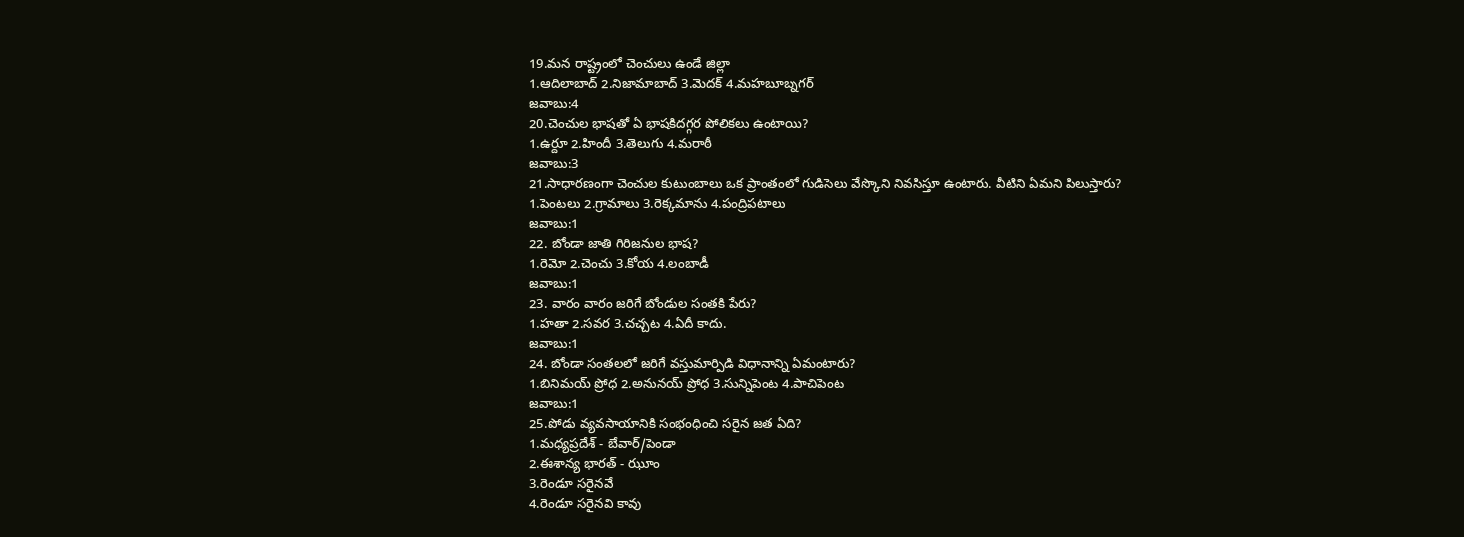19.మన రాష్ట్రంలో చెంచులు ఉండే జిల్లా
1.ఆదిలాబాద్ 2.నిజామాబాద్ 3.మెదక్ 4.మహబూబ్నగర్
జవాబు:4
20.చెంచుల భాషతో ఏ భాషకిదగ్గర పోలికలు ఉంటాయి?
1.ఉర్దూ 2.హిందీ 3.తెలుగు 4.మరాఠీ
జవాబు:3
21.సాధారణంగా చెంచుల కుటుంబాలు ఒక ప్రాంతంలో గుడిసెలు వేస్కొని నివసిస్తూ ఉంటారు. వీటిని ఏమని పిలుస్తారు?
1.పెంటలు 2.గ్రామాలు 3.రెక్కమాను 4.పంద్రిపటాలు
జవాబు:1
22. బోండా జాతి గిరిజనుల భాష?
1.రెమో 2.చెంచు 3.కోయ 4.లంబాడీ
జవాబు:1
23. వారం వారం జరిగే బోండుల సంతకి పేరు?
1.హతా 2.సవర 3.చచ్చట 4.ఏదీ కాదు.
జవాబు:1
24. బోండా సంతలలో జరిగే వస్తుమార్పిడి విధానాన్ని ఏమంటారు?
1.బినిమయ్ ప్రోధ 2.అనునయ్ ప్రోధ 3.సున్నిపెంట 4.పాచిపెంట
జవాబు:1
25.పోడు వ్యవసాయానికి సంభంధించి సరైన జత ఏది?
1.మధ్యప్రదేశ్ - బేవార్/పెండా
2.ఈశాన్య భారత్ - ఝూం
3.రెండూ సరైనవే
4.రెండూ సరైనవి కావు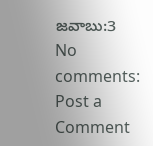జవాబు:3
No comments:
Post a Comment